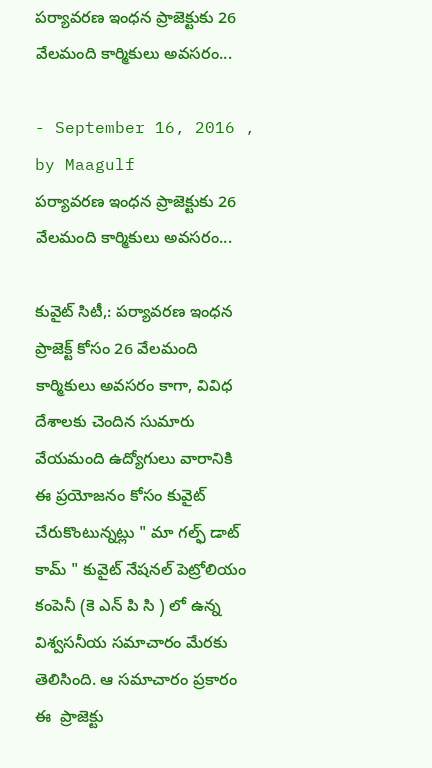పర్యావరణ ఇంధన ప్రాజెక్టుకు 26 వేలమంది కార్మికులు అవసరం...

- September 16, 2016 , by Maagulf
పర్యావరణ ఇంధన ప్రాజెక్టుకు 26 వేలమంది కార్మికులు అవసరం...

కువైట్ సిటీ,: పర్యావరణ ఇంధన ప్రాజెక్ట్ కోసం 26 వేలమంది కార్మికులు అవసరం కాగా, వివిధ దేశాలకు చెందిన సుమారు వేయమంది ఉద్యోగులు వారానికి  ఈ ప్రయోజనం కోసం కువైట్ చేరుకొంటున్నట్లు " మా గల్ఫ్ డాట్ కామ్ " కువైట్ నేషనల్ పెట్రోలియం కంపెనీ (కె ఎన్ పి సి ) లో ఉన్న విశ్వసనీయ సమాచారం మేరకు తెలిసింది. ఆ సమాచారం ప్రకారం ఈ  ప్రాజెక్టు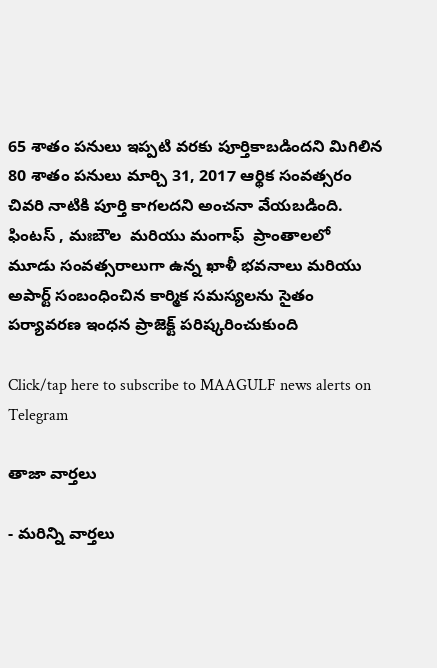65 శాతం పనులు ఇప్పటి వరకు పూర్తికాబడిందని మిగిలిన 80 శాతం పనులు మార్చి 31, 2017 ఆర్థిక సంవత్సరం చివరి నాటికి పూర్తి కాగలదని అంచనా వేయబడింది. ఫింటస్ , మఃబౌల  మరియు మంగాఫ్  ప్రాంతాలలో  మూడు సంవత్సరాలుగా ఉన్న ఖాళీ భవనాలు మరియు అపార్ట్ సంబంధించిన కార్మిక సమస్యలను సైతం  పర్యావరణ ఇంధన ప్రాజెక్ట్ పరిష్కరించుకుంది

Click/tap here to subscribe to MAAGULF news alerts on Telegram

తాజా వార్తలు

- మరిన్ని వార్తలు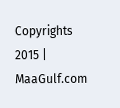Copyrights 2015 | MaaGulf.com